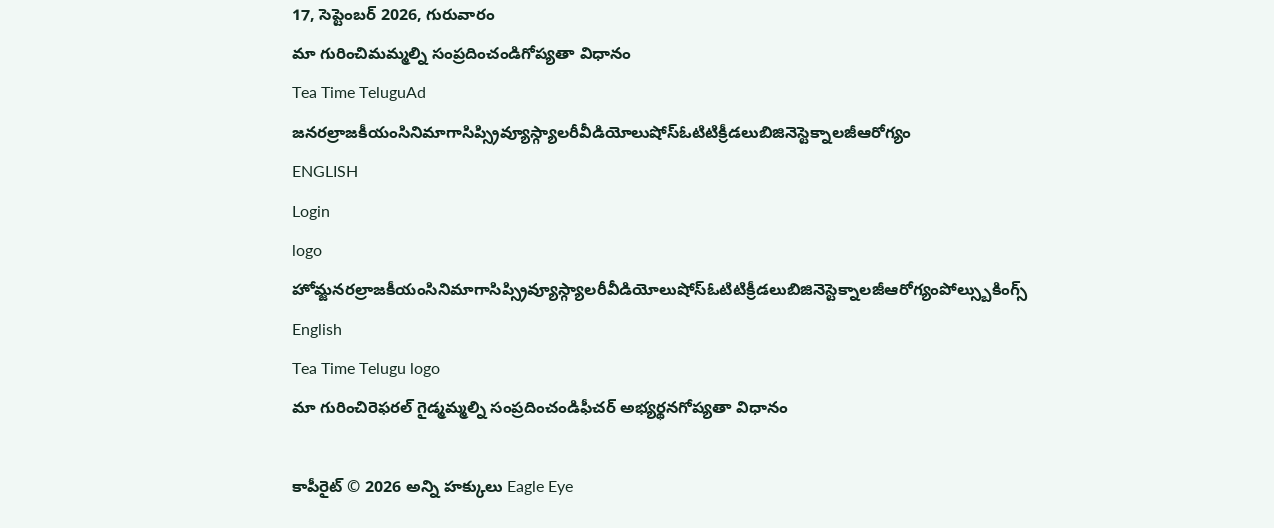17, సెప్టెంబర్ 2026, గురువారం
మా గురించిమమ్మల్ని సంప్రదించండిగోప్యతా విధానం
Tea Time TeluguAd
జనరల్రాజకీయంసినిమాగాసిప్స్రివ్యూస్గ్యాలరీవీడియోలుషోస్ఓటిటిక్రీడలుబిజినెస్టెక్నాలజీఆరోగ్యం
ENGLISH
Login
logo
హోమ్జనరల్రాజకీయంసినిమాగాసిప్స్రివ్యూస్గ్యాలరీవీడియోలుషోస్ఓటిటిక్రీడలుబిజినెస్టెక్నాలజీఆరోగ్యంపోల్స్బుకింగ్స్
English
Tea Time Telugu logo
మా గురించిరెఫరల్ గైడ్మమ్మల్ని సంప్రదించండిఫీచర్ అభ్యర్థనగోప్యతా విధానం

కాపీరైట్ © 2026 అన్ని హక్కులు Eagle Eye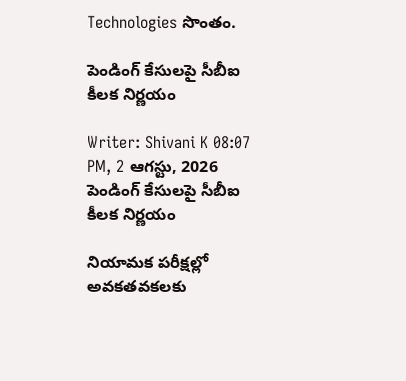Technologies సొంతం.

పెండింగ్ కేసులపై సీబీఐ కీలక నిర్ణయం

Writer: Shivani K 08:07 PM, 2 ఆగస్టు, 2026
పెండింగ్ కేసులపై సీబీఐ కీలక నిర్ణయం

నియామక పరీక్షల్లో అవకతవకలకు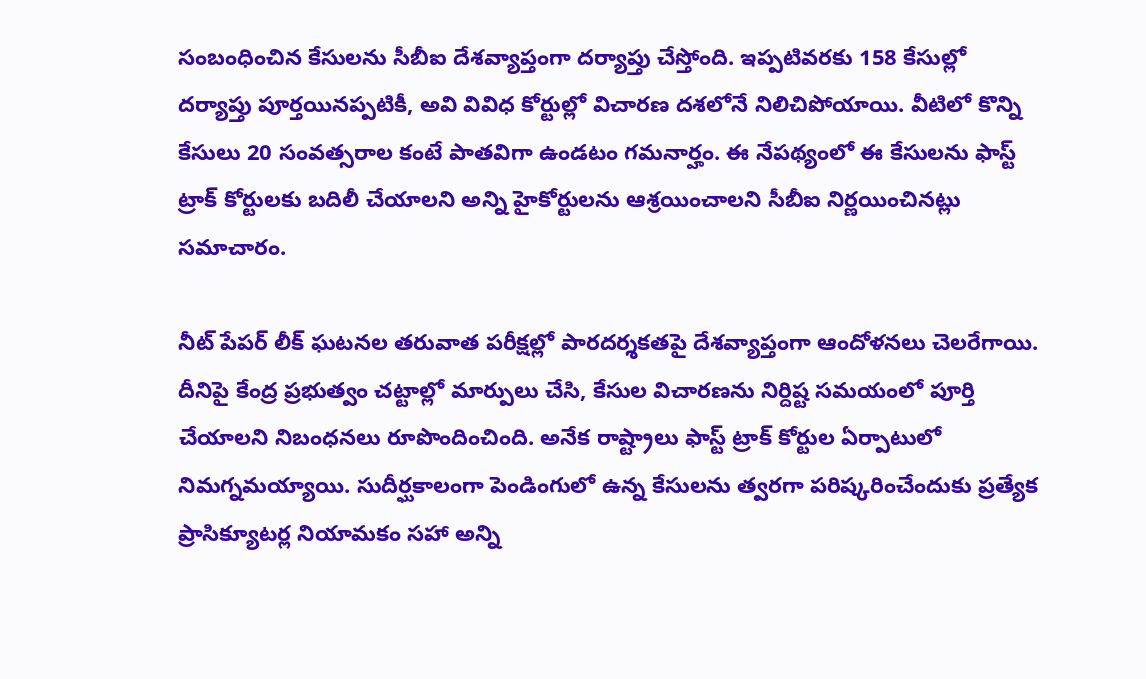సంబంధించిన కేసులను సీబీఐ దేశవ్యాప్తంగా దర్యాప్తు చేస్తోంది. ఇప్పటివరకు 158 కేసుల్లో దర్యాప్తు పూర్తయినప్పటికీ, అవి వివిధ కోర్టుల్లో విచారణ దశలోనే నిలిచిపోయాయి. వీటిలో కొన్ని కేసులు 20 సంవత్సరాల కంటే పాతవిగా ఉండటం గమనార్హం. ఈ నేపథ్యంలో ఈ కేసులను ఫాస్ట్ ట్రాక్ కోర్టులకు బదిలీ చేయాలని అన్ని హైకోర్టులను ఆశ్రయించాలని సీబీఐ నిర్ణయించినట్లు సమాచారం.

నీట్ పేపర్ లీక్ ఘటనల తరువాత పరీక్షల్లో పారదర్శకతపై దేశవ్యాప్తంగా ఆందోళనలు చెలరేగాయి. దీనిపై కేంద్ర ప్రభుత్వం చట్టాల్లో మార్పులు చేసి, కేసుల విచారణను నిర్దిష్ట సమయంలో పూర్తి చేయాలని నిబంధనలు రూపొందించింది. అనేక రాష్ట్రాలు ఫాస్ట్ ట్రాక్ కోర్టుల ఏర్పాటులో నిమగ్నమయ్యాయి. సుదీర్ఘకాలంగా పెండింగులో ఉన్న కేసులను త్వరగా పరిష్కరించేందుకు ప్రత్యేక ప్రాసిక్యూటర్ల నియామకం సహా అన్ని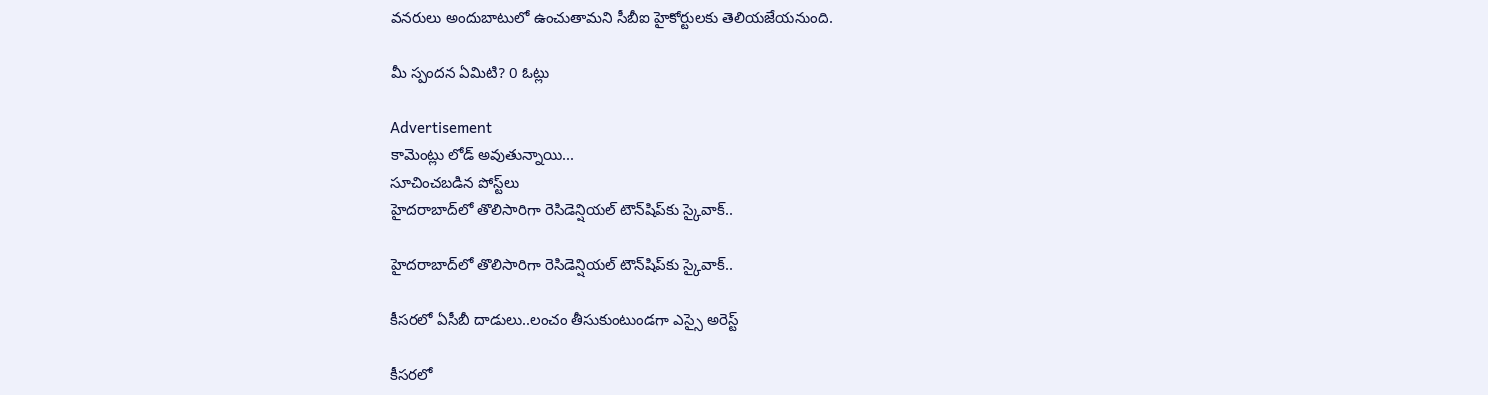వనరులు అందుబాటులో ఉంచుతామని సీబీఐ హైకోర్టులకు తెలియజేయనుంది.

మీ స్పందన ఏమిటి? 0 ఓట్లు

Advertisement
కామెంట్లు లోడ్ అవుతున్నాయి...
సూచించబడిన పోస్ట్‌లు
హైదరాబాద్‌లో తొలిసారిగా రెసిడెన్షియల్‌ టౌన్‌షిప్‌కు స్కైవాక్‌..

హైదరాబాద్‌లో తొలిసారిగా రెసిడెన్షియల్‌ టౌన్‌షిప్‌కు స్కైవాక్‌..

కీసరలో ఏసీబీ దాడులు..లంచం తీసుకుంటుండగా ఎస్సై అరెస్ట్‌

కీసరలో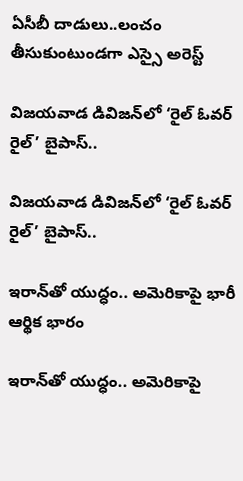ఏసీబీ దాడులు..లంచం తీసుకుంటుండగా ఎస్సై అరెస్ట్‌

విజయవాడ డివిజన్‌లో ‘రైల్‌ ఓవర్‌ రైల్‌’ బైపాస్‌..

విజయవాడ డివిజన్‌లో ‘రైల్‌ ఓవర్‌ రైల్‌’ బైపాస్‌..

ఇరాన్‌తో యుద్ధం.. అమెరికాపై భారీ ఆర్థిక భారం

ఇరాన్‌తో యుద్ధం.. అమెరికాపై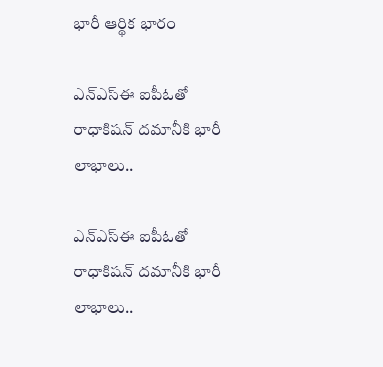భారీ ఆర్థిక భారం

ఎన్‌ఎస్‌ఈ ఐపీఓతో రాధాకిషన్ దమానీకి భారీ లాభాలు..

ఎన్‌ఎస్‌ఈ ఐపీఓతో రాధాకిషన్ దమానీకి భారీ లాభాలు..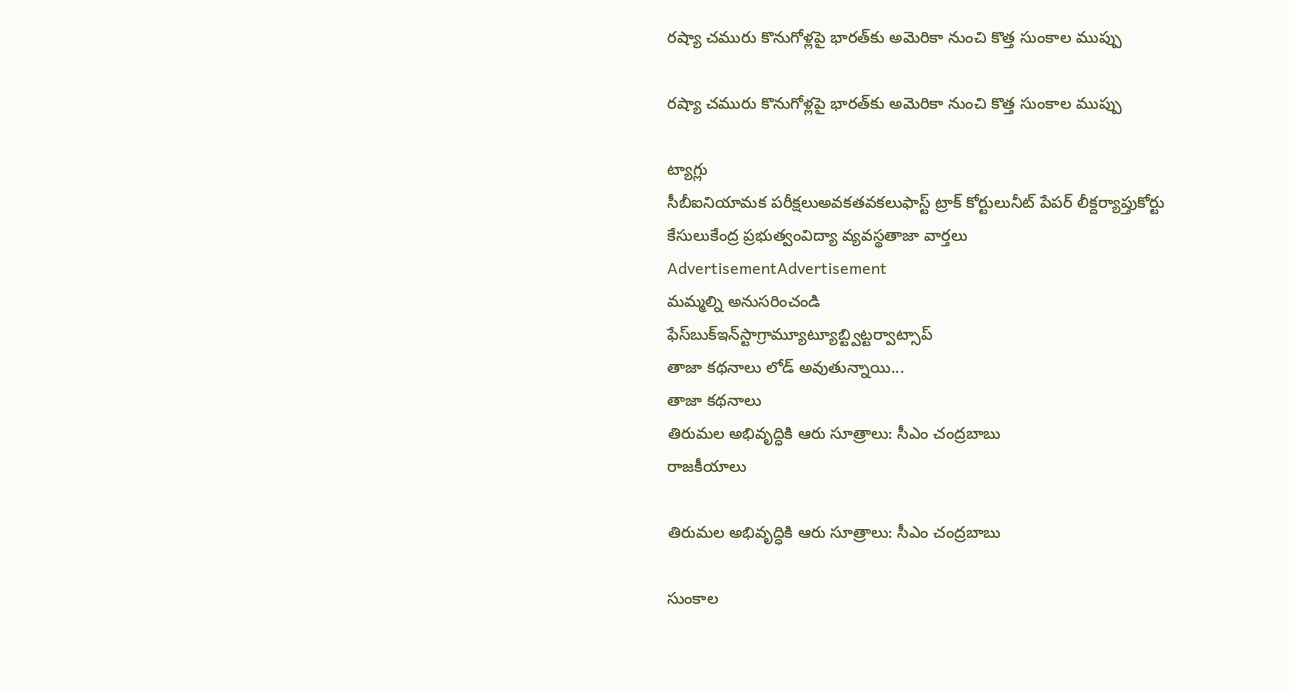రష్యా చమురు కొనుగోళ్లపై భారత్‌కు అమెరికా నుంచి కొత్త సుంకాల ముప్పు

రష్యా చమురు కొనుగోళ్లపై భారత్‌కు అమెరికా నుంచి కొత్త సుంకాల ముప్పు

ట్యాగ్లు
సీబీఐనియామక పరీక్షలుఅవకతవకలుఫాస్ట్ ట్రాక్ కోర్టులునీట్ పేపర్ లీక్దర్యాప్తుకోర్టు కేసులుకేంద్ర ప్రభుత్వంవిద్యా వ్యవస్థతాజా వార్తలు
AdvertisementAdvertisement
మమ్మల్ని అనుసరించండి
ఫేస్‌బుక్ఇన్‌స్టాగ్రామ్యూట్యూబ్ట్విట్టర్వాట్సాప్
తాజా కథనాలు లోడ్ అవుతున్నాయి...
తాజా కథనాలు
తిరుమల అభివృద్ధికి ఆరు సూత్రాలు: సీఎం చంద్రబాబు
రాజకీయాలు

తిరుమల అభివృద్ధికి ఆరు సూత్రాలు: సీఎం చంద్రబాబు

సుంకాల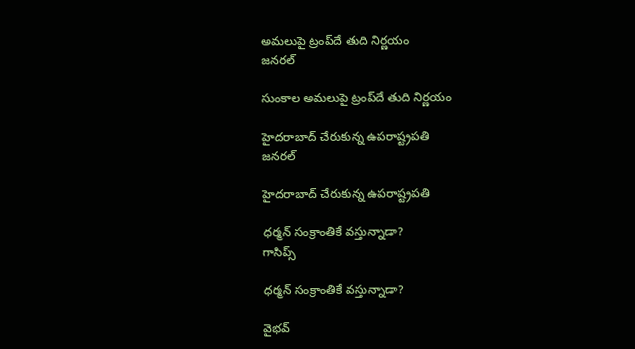అమలుపై ట్రంప్‌దే తుది నిర్ణయం
జనరల్

సుంకాల అమలుపై ట్రంప్‌దే తుది నిర్ణయం

హైదరాబాద్ చేరుకున్న ఉపరాష్ట్రపతి
జనరల్

హైదరాబాద్ చేరుకున్న ఉపరాష్ట్రపతి

ధర్మన్ సంక్రాంతికే వస్తున్నాడా?
గాసిప్స్

ధర్మన్ సంక్రాంతికే వస్తున్నాడా?

వైభవ్‌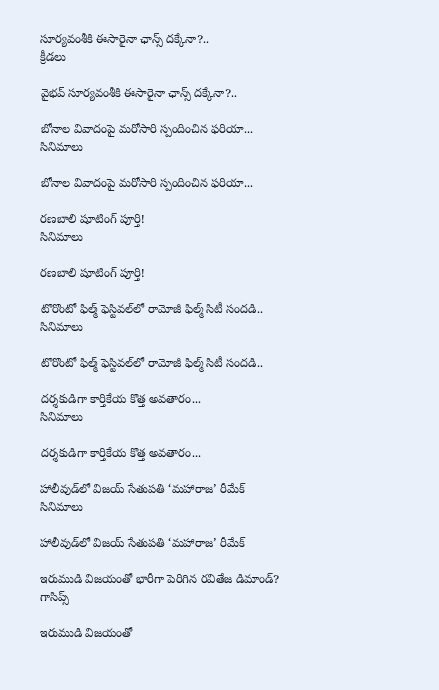సూర్యవంశీకి ఈసారైనా ఛాన్స్‌ దక్కేనా?..
క్రీడలు

వైభవ్‌ సూర్యవంశీకి ఈసారైనా ఛాన్స్‌ దక్కేనా?..

బోనాల వివాదంపై మరోసారి స్పందించిన ఫరియా...
సినిమాలు

బోనాల వివాదంపై మరోసారి స్పందించిన ఫరియా...

రణబాలి షూటింగ్ పూర్తి!
సినిమాలు

రణబాలి షూటింగ్ పూర్తి!

టొరొంటో ఫిల్మ్‌ ఫెస్టివల్‌లో రామోజీ ఫిల్మ్‌ సిటీ సందడి..
సినిమాలు

టొరొంటో ఫిల్మ్‌ ఫెస్టివల్‌లో రామోజీ ఫిల్మ్‌ సిటీ సందడి..

దర్శకుడిగా కార్తికేయ కొత్త అవతారం...
సినిమాలు

దర్శకుడిగా కార్తికేయ కొత్త అవతారం...

హాలీవుడ్‌లో విజయ్ సేతుపతి ‘మహారాజ’ రీమేక్
సినిమాలు

హాలీవుడ్‌లో విజయ్ సేతుపతి ‘మహారాజ’ రీమేక్

ఇరుముడి విజయంతో భారీగా పెరిగిన రవితేజ డిమాండ్?
గాసిప్స్

ఇరుముడి విజయంతో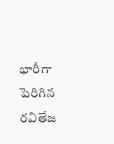భారీగా పెరిగిన రవితేజ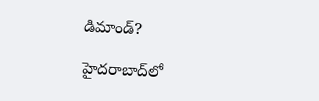డిమాండ్?

హైదరాబాద్‌లో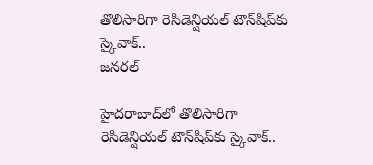తొలిసారిగా రెసిడెన్షియల్‌ టౌన్‌షిప్‌కు స్కైవాక్‌..
జనరల్

హైదరాబాద్‌లో తొలిసారిగా రెసిడెన్షియల్‌ టౌన్‌షిప్‌కు స్కైవాక్‌..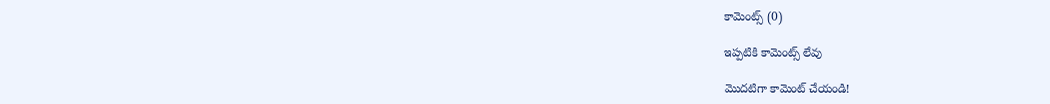కామెంట్స్ (0)

ఇప్పటికి కామెంట్స్ లేవు

మొదటిగా కామెంట్ చేయండి!